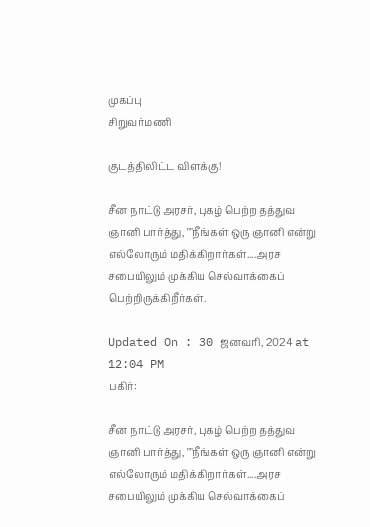முகப்பு
சிறுவர்மணி

குடத்திலிட்ட விளக்கு!

சீன நாட்டு அரசர், புகழ் பெற்ற தத்துவ ஞானி பார்த்து, ""நீங்கள் ஒரு ஞானி என்று எல்லோரும் மதிக்கிறார்கள்....அரச சபையிலும் முக்கிய செல்வாக்கைப் பெற்றிருக்கிறீர்கள்.

Updated On : 30 ஜனவரி, 2024 at 12:04 PM
பகிர்:

சீன நாட்டு அரசர், புகழ் பெற்ற தத்துவ ஞானி பார்த்து, ""நீங்கள் ஒரு ஞானி என்று எல்லோரும் மதிக்கிறார்கள்....அரச சபையிலும் முக்கிய செல்வாக்கைப்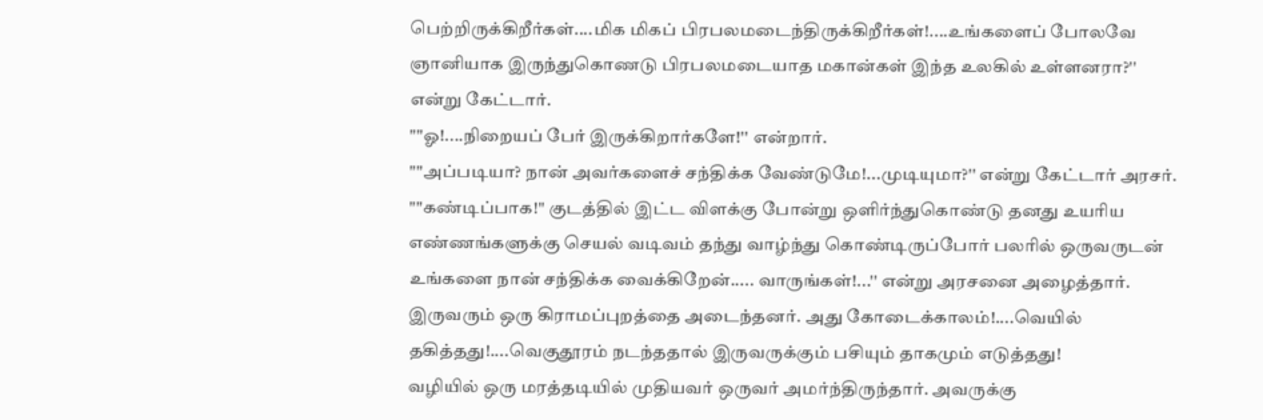பெற்றிருக்கிறீர்கள்....மிக மிகப் பிரபலமடைந்திருக்கிறீர்கள்!....உங்களைப் போலவே ஞானியாக இருந்துகொணடு பிரபலமடையாத மகான்கள் இந்த உலகில் உள்ளனரா?'' என்று கேட்டார்.
""ஓ!....நிறையப் பேர் இருக்கிறார்களே!'' என்றார்.
""அப்படியா? நான் அவர்களைச் சந்திக்க வேண்டுமே!...முடியுமா?'' என்று கேட்டார் அரசர்.
""கண்டிப்பாக!'' குடத்தில் இட்ட விளக்கு போன்று ஒளிர்ந்துகொண்டு தனது உயரிய எண்ணங்களுக்கு செயல் வடிவம் தந்து வாழ்ந்து கொண்டிருப்போர் பலரில் ஒருவருடன் உங்களை நான் சந்திக்க வைக்கிறேன்..... வாருங்கள்!...'' என்று அரசனை அழைத்தார்.
இருவரும் ஒரு கிராமப்புறத்தை அடைந்தனர். அது கோடைக்காலம்!....வெயில் தகித்தது!....வெகுதூரம் நடந்ததால் இருவருக்கும் பசியும் தாகமும் எடுத்தது!
வழியில் ஒரு மரத்தடியில் முதியவர் ஒருவர் அமர்ந்திருந்தார். அவருக்கு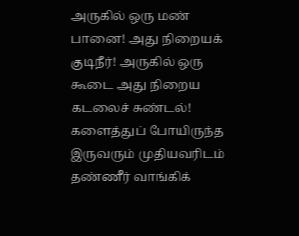அருகில் ஒரு மண் பானை! அது நிறையக் குடிநீர்! அருகில் ஒரு கூடை அது நிறைய கடலைச் சுண்டல்!
களைத்துப் போயிருந்த இருவரும் முதியவரிடம் தண்ணீர் வாங்கிக்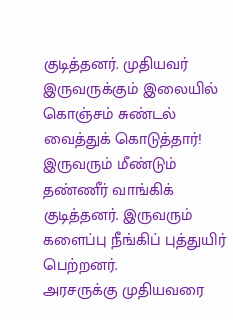குடித்தனர். முதியவர் இருவருக்கும் இலையில் கொஞ்சம் சுண்டல் வைத்துக் கொடுத்தார்! இருவரும் மீண்டும் தண்ணீர் வாங்கிக் குடித்தனர். இருவரும் களைப்பு நீங்கிப் புத்துயிர் பெற்றனர்.
அரசருக்கு முதியவரை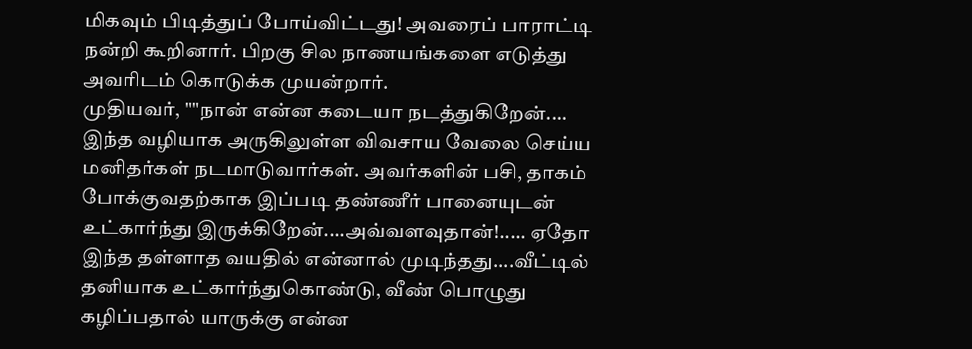மிகவும் பிடித்துப் போய்விட்டது! அவரைப் பாராட்டி நன்றி கூறினார். பிறகு சில நாணயங்களை எடுத்து அவரிடம் கொடுக்க முயன்றார்.
முதியவர், ""நான் என்ன கடையா நடத்துகிறேன்.... இந்த வழியாக அருகிலுள்ள விவசாய வேலை செய்ய மனிதர்கள் நடமாடுவார்கள். அவர்களின் பசி, தாகம் போக்குவதற்காக இப்படி தண்ணீர் பானையுடன் உட்கார்ந்து இருக்கிறேன்....அவ்வளவுதான்!..... ஏதோ இந்த தள்ளாத வயதில் என்னால் முடிந்தது....வீட்டில் தனியாக உட்கார்ந்துகொண்டு, வீண் பொழுது கழிப்பதால் யாருக்கு என்ன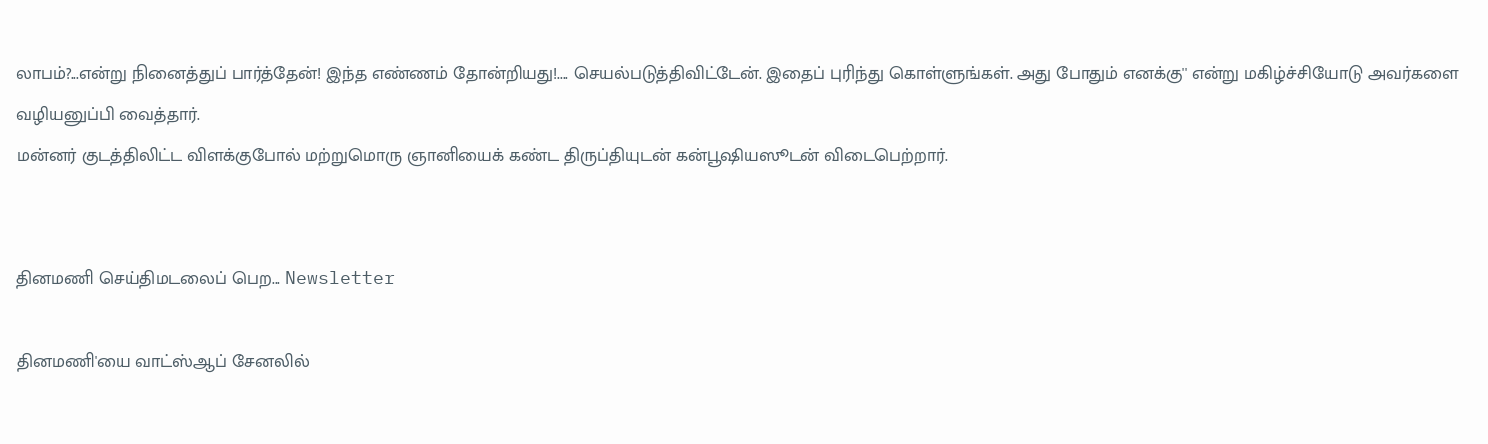லாபம்?...என்று நினைத்துப் பார்த்தேன்! இந்த எண்ணம் தோன்றியது!.... செயல்படுத்திவிட்டேன். இதைப் புரிந்து கொள்ளுங்கள். அது போதும் எனக்கு'' என்று மகிழ்ச்சியோடு அவர்களை வழியனுப்பி வைத்தார்.
மன்னர் குடத்திலிட்ட விளக்குபோல் மற்றுமொரு ஞானியைக் கண்ட திருப்தியுடன் கன்பூஷியஸூடன் விடைபெற்றார்.


தினமணி செய்திமடலைப் பெற... Newsletter

தினமணி'யை வாட்ஸ்ஆப் சேனலில்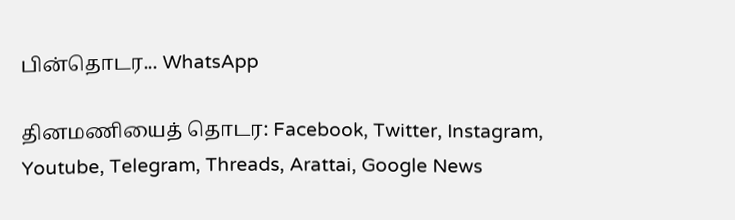பின்தொடர... WhatsApp

தினமணியைத் தொடர: Facebook, Twitter, Instagram, Youtube, Telegram, Threads, Arattai, Google News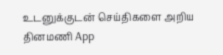உடனுக்குடன் செய்திகளை அறிய தினமணி App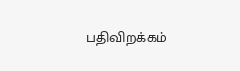பதிவிறக்கம்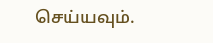செய்யவும்.